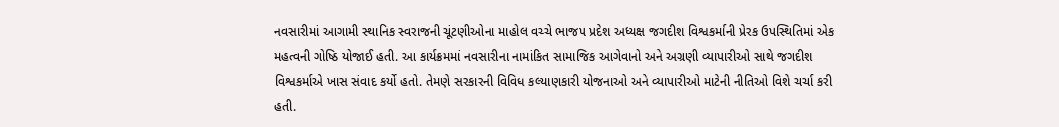નવસારીમાં આગામી સ્થાનિક સ્વરાજની ચૂંટણીઓના માહોલ વચ્ચે ભાજપ પ્રદેશ અધ્યક્ષ જગદીશ વિશ્વકર્માની પ્રેરક ઉપસ્થિતિમાં એક મહત્વની ગોષ્ઠિ યોજાઈ હતી. આ કાર્યક્રમમાં નવસારીના નામાંકિત સામાજિક આગેવાનો અને અગ્રણી વ્યાપારીઓ સાથે જગદીશ વિશ્વકર્માએ ખાસ સંવાદ કર્યો હતો. તેમણે સરકારની વિવિધ કલ્યાણકારી યોજનાઓ અને વ્યાપારીઓ માટેની નીતિઓ વિશે ચર્ચા કરી હતી.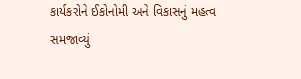કાર્યકરોને ઈકોનોમી અને વિકાસનું મહત્વ સમજાવ્યું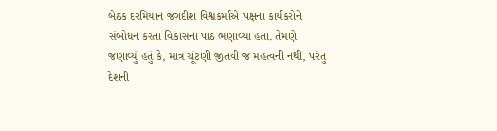બેઠક દરમિયાન જગદીશ વિશ્વકર્માએ પક્ષના કાર્યકરોને સંબોધન કરતા વિકાસના પાઠ ભણાવ્યા હતા. તેમણે જણાવ્યું હતું કે, માત્ર ચૂંટણી જીતવી જ મહત્વની નથી, પરંતુ દેશની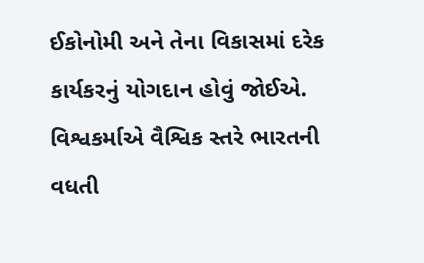ઈકોનોમી અને તેના વિકાસમાં દરેક કાર્યકરનું યોગદાન હોવું જોઈએ. વિશ્વકર્માએ વૈશ્વિક સ્તરે ભારતની વધતી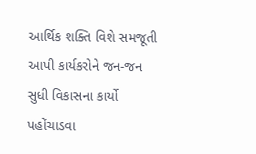આર્થિક શક્તિ વિશે સમજૂતી આપી કાર્યકરોને જન-જન સુધી વિકાસના કાર્યો પહોંચાડવા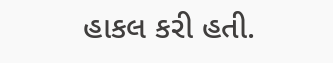હાકલ કરી હતી.